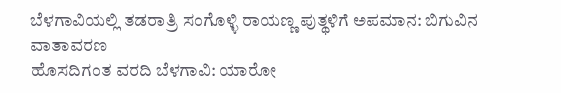ಬೆಳಗಾವಿಯಲ್ಲಿ ತಡರಾತ್ರಿ ಸಂಗೊಳ್ಳಿ ರಾಯಣ್ಣ ಪುತ್ಥಳಿಗೆ ಅಪಮಾನ: ಬಿಗುವಿನ ವಾತಾವರಣ
ಹೊಸದಿಗಂತ ವರದಿ ಬೆಳಗಾವಿ: ಯಾರೋ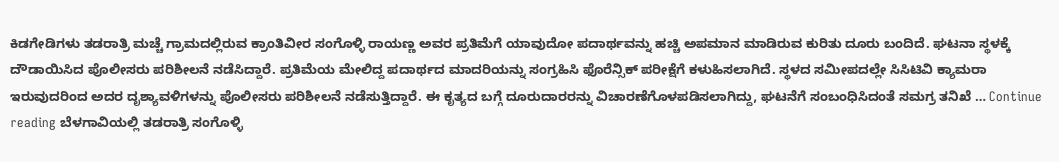ಕಿಡಗೇಡಿಗಳು ತಡರಾತ್ರಿ ಮಚ್ಚೆ ಗ್ರಾಮದಲ್ಲಿರುವ ಕ್ರಾಂತಿವೀರ ಸಂಗೊಳ್ಳಿ ರಾಯಣ್ಣ ಅವರ ಪ್ರತಿಮೆಗೆ ಯಾವುದೋ ಪದಾರ್ಥವನ್ನು ಹಚ್ಚಿ ಅಪಮಾನ ಮಾಡಿರುವ ಕುರಿತು ದೂರು ಬಂದಿದೆ. ಘಟನಾ ಸ್ಥಳಕ್ಕೆ ದೌಡಾಯಿಸಿದ ಪೊಲೀಸರು ಪರಿಶೀಲನೆ ನಡೆಸಿದ್ದಾರೆ. ಪ್ರತಿಮೆಯ ಮೇಲಿದ್ದ ಪದಾರ್ಥದ ಮಾದರಿಯನ್ನು ಸಂಗ್ರಹಿಸಿ ಫೊರೆನ್ಸಿಕ್ ಪರೀಕ್ಷೆಗೆ ಕಳುಹಿಸಲಾಗಿದೆ. ಸ್ಥಳದ ಸಮೀಪದಲ್ಲೇ ಸಿಸಿಟಿವಿ ಕ್ಯಾಮರಾ ಇರುವುದರಿಂದ ಅದರ ದೃಶ್ಯಾವಳಿಗಳನ್ನು ಪೊಲೀಸರು ಪರಿಶೀಲನೆ ನಡೆಸುತ್ತಿದ್ದಾರೆ. ಈ ಕೃತ್ಯದ ಬಗ್ಗೆ ದೂರುದಾರರನ್ನು ವಿಚಾರಣೆಗೊಳಪಡಿಸಲಾಗಿದ್ದು, ಘಟನೆಗೆ ಸಂಬಂಧಿಸಿದಂತೆ ಸಮಗ್ರ ತನಿಖೆ … Continue reading ಬೆಳಗಾವಿಯಲ್ಲಿ ತಡರಾತ್ರಿ ಸಂಗೊಳ್ಳಿ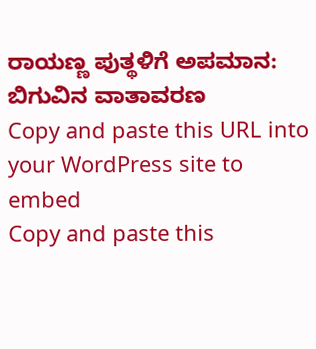ರಾಯಣ್ಣ ಪುತ್ಥಳಿಗೆ ಅಪಮಾನ: ಬಿಗುವಿನ ವಾತಾವರಣ
Copy and paste this URL into your WordPress site to embed
Copy and paste this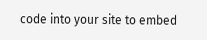code into your site to embed